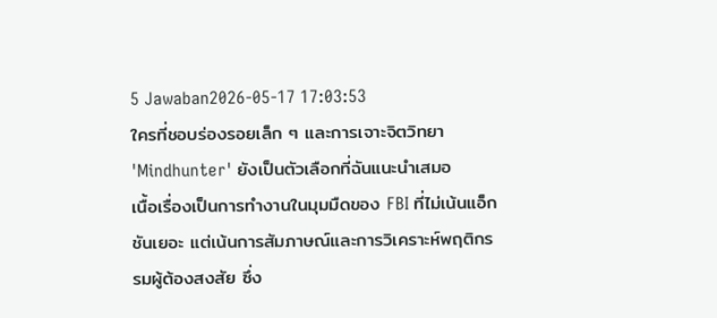5 Jawaban2026-05-17 17:03:53
ใครที่ชอบร่องรอยเล็ก ๆ และการเจาะจิตวิทยา 'Mindhunter' ยังเป็นตัวเลือกที่ฉันแนะนำเสมอ
เนื้อเรื่องเป็นการทำงานในมุมมืดของ FBI ที่ไม่เน้นแอ็กชันเยอะ แต่เน้นการสัมภาษณ์และการวิเคราะห์พฤติกรรมผู้ต้องสงสัย ซึ่ง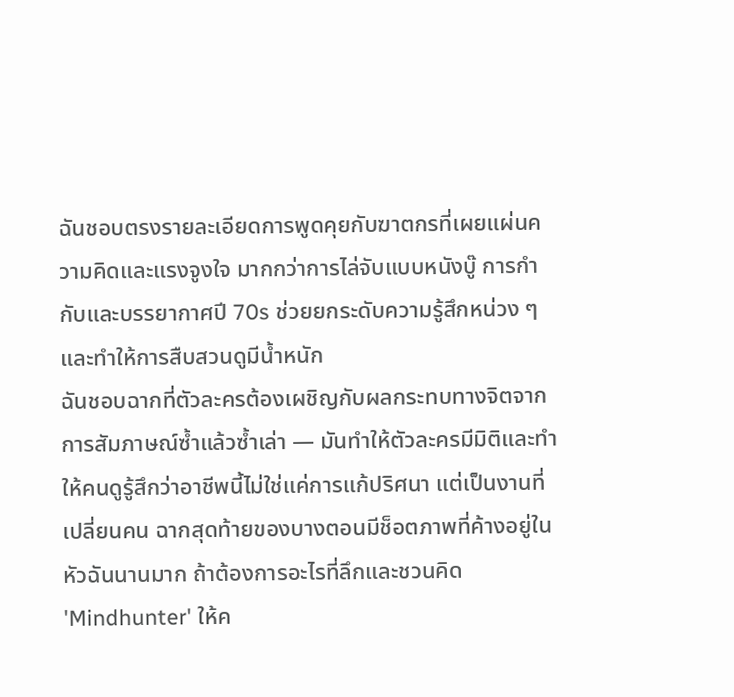ฉันชอบตรงรายละเอียดการพูดคุยกับฆาตกรที่เผยแผ่นความคิดและแรงจูงใจ มากกว่าการไล่จับแบบหนังบู๊ การกำกับและบรรยากาศปี 70s ช่วยยกระดับความรู้สึกหน่วง ๆ และทำให้การสืบสวนดูมีน้ำหนัก
ฉันชอบฉากที่ตัวละครต้องเผชิญกับผลกระทบทางจิตจากการสัมภาษณ์ซ้ำแล้วซ้ำเล่า — มันทำให้ตัวละครมีมิติและทำให้คนดูรู้สึกว่าอาชีพนี้ไม่ใช่แค่การแก้ปริศนา แต่เป็นงานที่เปลี่ยนคน ฉากสุดท้ายของบางตอนมีช็อตภาพที่ค้างอยู่ในหัวฉันนานมาก ถ้าต้องการอะไรที่ลึกและชวนคิด 'Mindhunter' ให้ค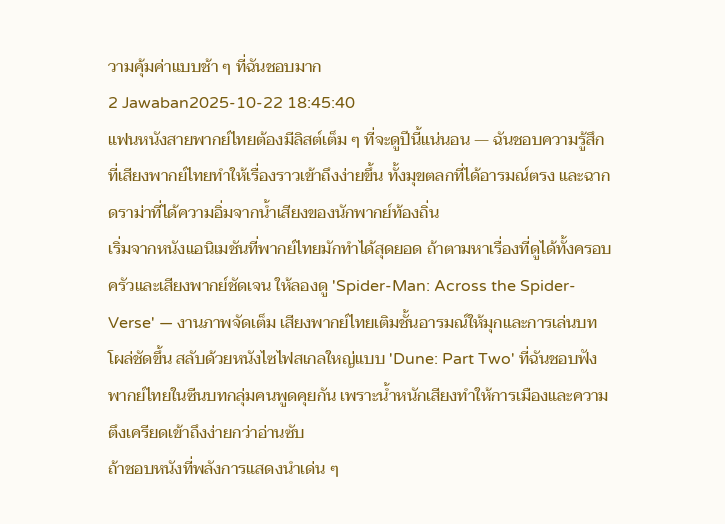วามคุ้มค่าแบบช้า ๆ ที่ฉันชอบมาก
2 Jawaban2025-10-22 18:45:40
แฟนหนังสายพากย์ไทยต้องมีลิสต์เต็ม ๆ ที่จะดูปีนี้แน่นอน — ฉันชอบความรู้สึกที่เสียงพากย์ไทยทำให้เรื่องราวเข้าถึงง่ายขึ้น ทั้งมุขตลกที่ได้อารมณ์ตรง และฉากดราม่าที่ได้ความอิ่มจากน้ำเสียงของนักพากย์ท้องถิ่น
เริ่มจากหนังแอนิเมชันที่พากย์ไทยมักทำได้สุดยอด ถ้าตามหาเรื่องที่ดูได้ทั้งครอบครัวและเสียงพากย์ชัดเจน ให้ลองดู 'Spider-Man: Across the Spider-Verse' — งานภาพจัดเต็ม เสียงพากย์ไทยเติมชั้นอารมณ์ให้มุกและการเล่นบทโผล่ชัดขึ้น สลับด้วยหนังไซไฟสเกลใหญ่แบบ 'Dune: Part Two' ที่ฉันชอบฟังพากย์ไทยในซีนบทกลุ่มคนพูดคุยกัน เพราะน้ำหนักเสียงทำให้การเมืองและความตึงเครียดเข้าถึงง่ายกว่าอ่านซับ
ถ้าชอบหนังที่พลังการแสดงนำเด่น ๆ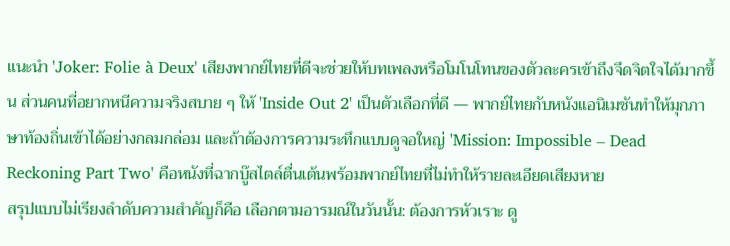แนะนำ 'Joker: Folie à Deux' เสียงพากย์ไทยที่ดีจะช่วยให้บทเพลงหรือโมโนโทนของตัวละครเข้าถึงจึดจิตใจได้มากขึ้น ส่วนคนที่อยากหนีความจริงสบาย ๆ ให้ 'Inside Out 2' เป็นตัวเลือกที่ดี — พากย์ไทยกับหนังแอนิเมชันทำให้มุกภาษาท้องถิ่นเข้าได้อย่างกลมกล่อม และถ้าต้องการความระทึกแบบดูจอใหญ่ 'Mission: Impossible – Dead Reckoning Part Two' คือหนังที่ฉากบู๊สไตล์ตื่นเต้นพร้อมพากย์ไทยที่ไม่ทำให้รายละเอียดเสียงหาย
สรุปแบบไม่เรียงลำดับความสำคัญก็คือ เลือกตามอารมณ์ในวันนั้น: ต้องการหัวเราะ ดู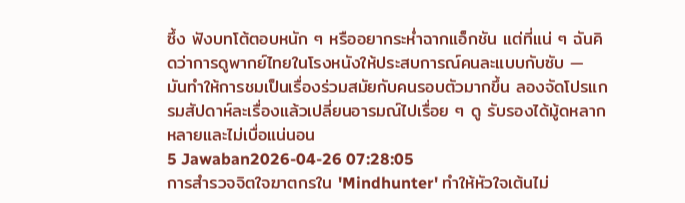ซึ้ง ฟังบทโต้ตอบหนัก ๆ หรืออยากระห่ำฉากแอ็กชัน แต่ที่แน่ ๆ ฉันคิดว่าการดูพากย์ไทยในโรงหนังให้ประสบการณ์คนละแบบกับซับ — มันทำให้การชมเป็นเรื่องร่วมสมัยกับคนรอบตัวมากขึ้น ลองจัดโปรแกรมสัปดาห์ละเรื่องแล้วเปลี่ยนอารมณ์ไปเรื่อย ๆ ดู รับรองได้มู้ดหลากหลายและไม่เบื่อแน่นอน
5 Jawaban2026-04-26 07:28:05
การสำรวจจิตใจฆาตกรใน 'Mindhunter' ทำให้หัวใจเต้นไม่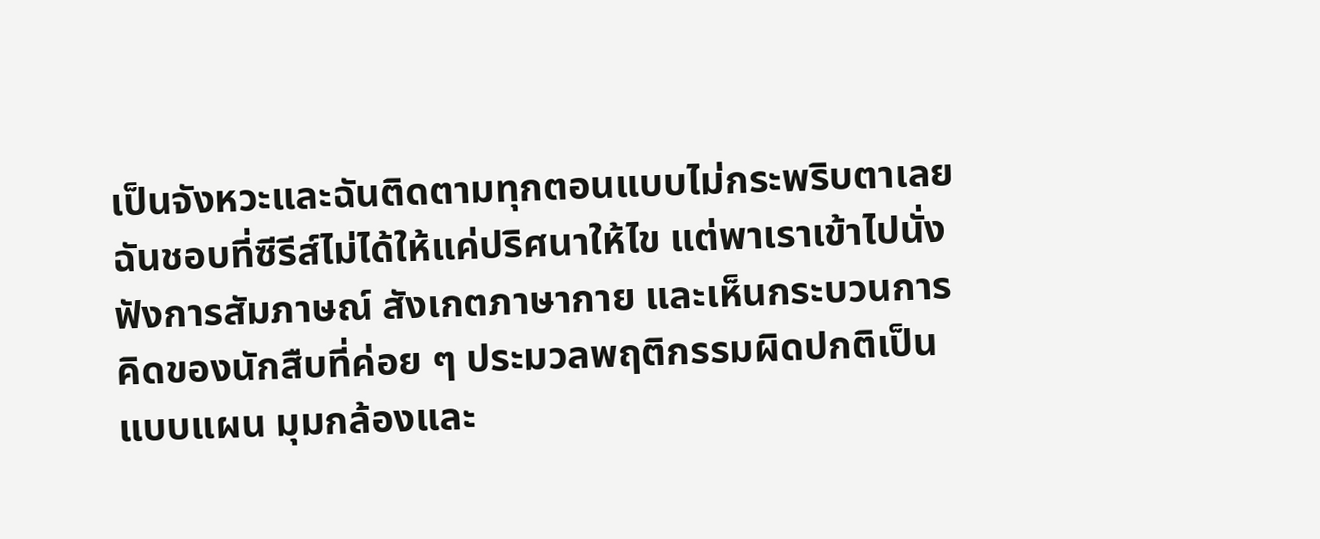เป็นจังหวะและฉันติดตามทุกตอนแบบไม่กระพริบตาเลย
ฉันชอบที่ซีรีส์ไม่ได้ให้แค่ปริศนาให้ไข แต่พาเราเข้าไปนั่งฟังการสัมภาษณ์ สังเกตภาษากาย และเห็นกระบวนการคิดของนักสืบที่ค่อย ๆ ประมวลพฤติกรรมผิดปกติเป็นแบบแผน มุมกล้องและ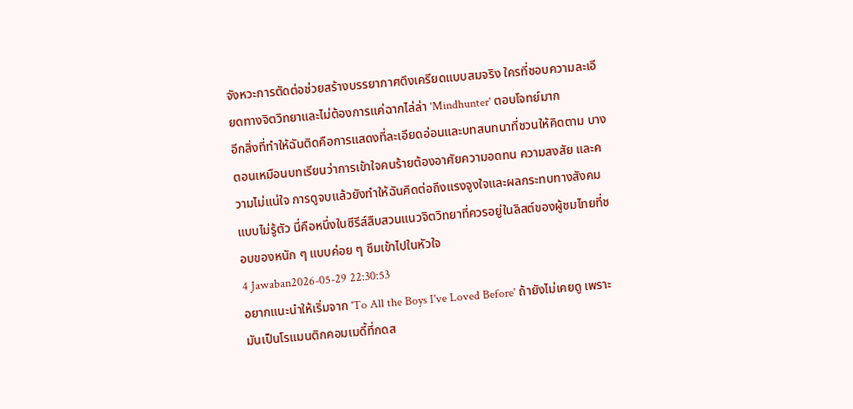จังหวะการตัดต่อช่วยสร้างบรรยากาศตึงเครียดแบบสมจริง ใครที่ชอบความละเอียดทางจิตวิทยาและไม่ต้องการแค่ฉากไล่ล่า 'Mindhunter' ตอบโจทย์มาก
อีกสิ่งที่ทำให้ฉันติดคือการแสดงที่ละเอียดอ่อนและบทสนทนาที่ชวนให้คิดตาม บางตอนเหมือนบทเรียนว่าการเข้าใจคนร้ายต้องอาศัยความอดทน ความสงสัย และความไม่แน่ใจ การดูจบแล้วยังทำให้ฉันคิดต่อถึงแรงจูงใจและผลกระทบทางสังคมแบบไม่รู้ตัว นี่คือหนึ่งในซีรีส์สืบสวนแนวจิตวิทยาที่ควรอยู่ในลิสต์ของผู้ชมไทยที่ชอบของหนัก ๆ แบบค่อย ๆ ซึมเข้าไปในหัวใจ
4 Jawaban2026-05-29 22:30:53
อยากแนะนำให้เริ่มจาก 'To All the Boys I've Loved Before' ถ้ายังไม่เคยดู เพราะมันเป็นโรแมนติกคอมเมดี้ที่กดส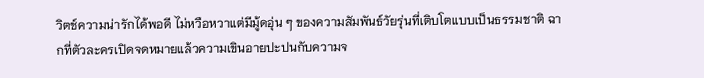วิตช์ความน่ารักได้พอดี ไม่หวือหวาแต่มีมู้ดอุ่น ๆ ของความสัมพันธ์วัยรุ่นที่เติบโตแบบเป็นธรรมชาติ ฉากที่ตัวละครเปิดจดหมายแล้วความเขินอายปะปนกับความจ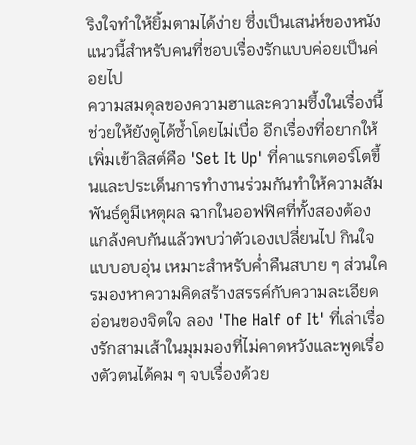ริงใจทำให้ยิ้มตามได้ง่าย ซึ่งเป็นเสน่ห์ของหนังแนวนี้สำหรับคนที่ชอบเรื่องรักแบบค่อยเป็นค่อยไป
ความสมดุลของความฮาและความซึ้งในเรื่องนี้ช่วยให้ยังดูได้ซ้ำโดยไม่เบื่อ อีกเรื่องที่อยากให้เพิ่มเข้าลิสต์คือ 'Set It Up' ที่คาแรกเตอร์โตขึ้นและประเด็นการทำงานร่วมกันทำให้ความสัมพันธ์ดูมีเหตุผล ฉากในออฟฟิศที่ทั้งสองต้องแกล้งคบกันแล้วพบว่าตัวเองเปลี่ยนไป กินใจแบบอบอุ่น เหมาะสำหรับค่ำคืนสบาย ๆ ส่วนใครมองหาความคิดสร้างสรรค์กับความละเอียดอ่อนของจิตใจ ลอง 'The Half of It' ที่เล่าเรื่องรักสามเส้าในมุมมองที่ไม่คาดหวังและพูดเรื่องตัวตนได้คม ๆ จบเรื่องด้วย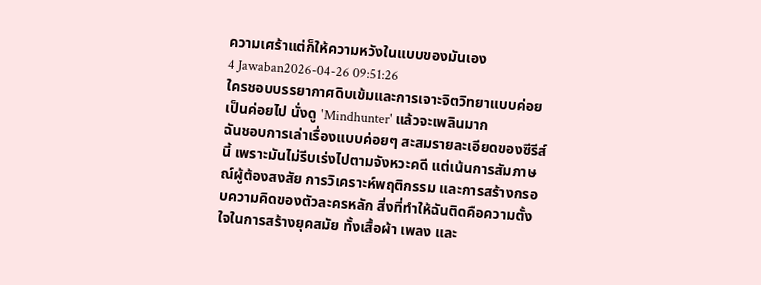ความเศร้าแต่ก็ให้ความหวังในแบบของมันเอง
4 Jawaban2026-04-26 09:51:26
ใครชอบบรรยากาศดิบเข้มและการเจาะจิตวิทยาแบบค่อยเป็นค่อยไป นั่งดู 'Mindhunter' แล้วจะเพลินมาก
ฉันชอบการเล่าเรื่องแบบค่อยๆ สะสมรายละเอียดของซีรีส์นี้ เพราะมันไม่รีบเร่งไปตามจังหวะคดี แต่เน้นการสัมภาษณ์ผู้ต้องสงสัย การวิเคราะห์พฤติกรรม และการสร้างกรอบความคิดของตัวละครหลัก สิ่งที่ทำให้ฉันติดคือความตั้งใจในการสร้างยุคสมัย ทั้งเสื้อผ้า เพลง และ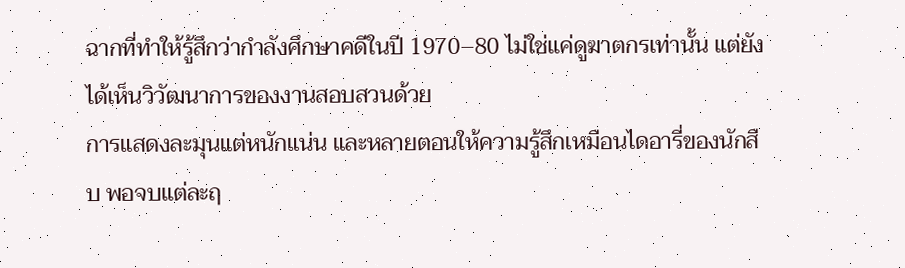ฉากที่ทำให้รู้สึกว่ากำลังศึกษาคดีในปี 1970–80 ไม่ใช่แค่ดูฆาตกรเท่านั้น แต่ยังได้เห็นวิวัฒนาการของงานสอบสวนด้วย
การแสดงละมุนแต่หนักแน่น และหลายตอนให้ความรู้สึกเหมือนไดอารี่ของนักสืบ พอจบแต่ละฤ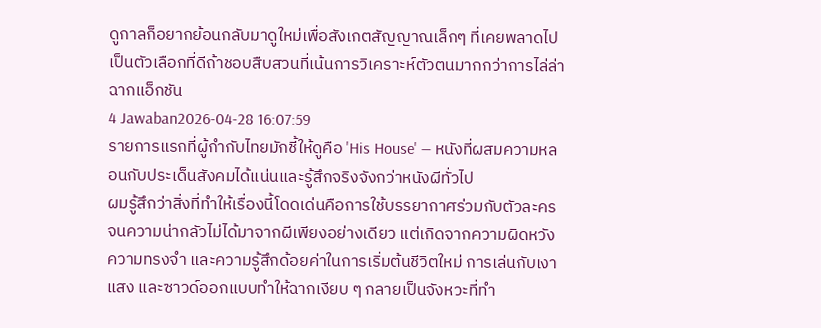ดูกาลก็อยากย้อนกลับมาดูใหม่เพื่อสังเกตสัญญาณเล็กๆ ที่เคยพลาดไป เป็นตัวเลือกที่ดีถ้าชอบสืบสวนที่เน้นการวิเคราะห์ตัวตนมากกว่าการไล่ล่าฉากแอ็กชัน
4 Jawaban2026-04-28 16:07:59
รายการแรกที่ผู้กำกับไทยมักชี้ให้ดูคือ 'His House' — หนังที่ผสมความหลอนกับประเด็นสังคมได้แน่นและรู้สึกจริงจังกว่าหนังผีทั่วไป
ผมรู้สึกว่าสิ่งที่ทำให้เรื่องนี้โดดเด่นคือการใช้บรรยากาศร่วมกับตัวละครจนความน่ากลัวไม่ได้มาจากผีเพียงอย่างเดียว แต่เกิดจากความผิดหวัง ความทรงจำ และความรู้สึกด้อยค่าในการเริ่มต้นชีวิตใหม่ การเล่นกับเงา แสง และซาวด์ออกแบบทำให้ฉากเงียบ ๆ กลายเป็นจังหวะที่ทำ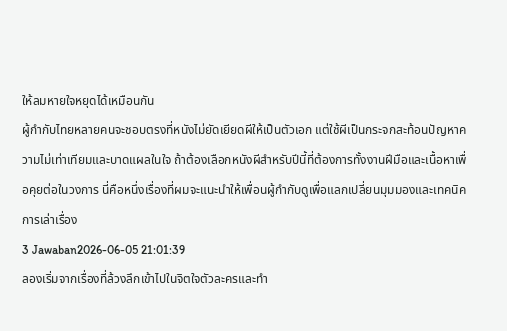ให้ลมหายใจหยุดได้เหมือนกัน
ผู้กำกับไทยหลายคนจะชอบตรงที่หนังไม่ยัดเยียดผีให้เป็นตัวเอก แต่ใช้ผีเป็นกระจกสะท้อนปัญหาความไม่เท่าเทียมและบาดแผลในใจ ถ้าต้องเลือกหนังผีสำหรับปีนี้ที่ต้องการทั้งงานฝีมือและเนื้อหาเพื่อคุยต่อในวงการ นี่คือหนึ่งเรื่องที่ผมจะแนะนำให้เพื่อนผู้กำกับดูเพื่อแลกเปลี่ยนมุมมองและเทคนิคการเล่าเรื่อง
3 Jawaban2026-06-05 21:01:39
ลองเริ่มจากเรื่องที่ล้วงลึกเข้าไปในจิตใจตัวละครและทำ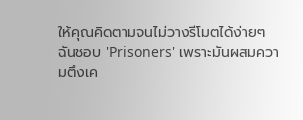ให้คุณคิดตามจนไม่วางรีโมตได้ง่ายๆ
ฉันชอบ 'Prisoners' เพราะมันผสมความตึงเค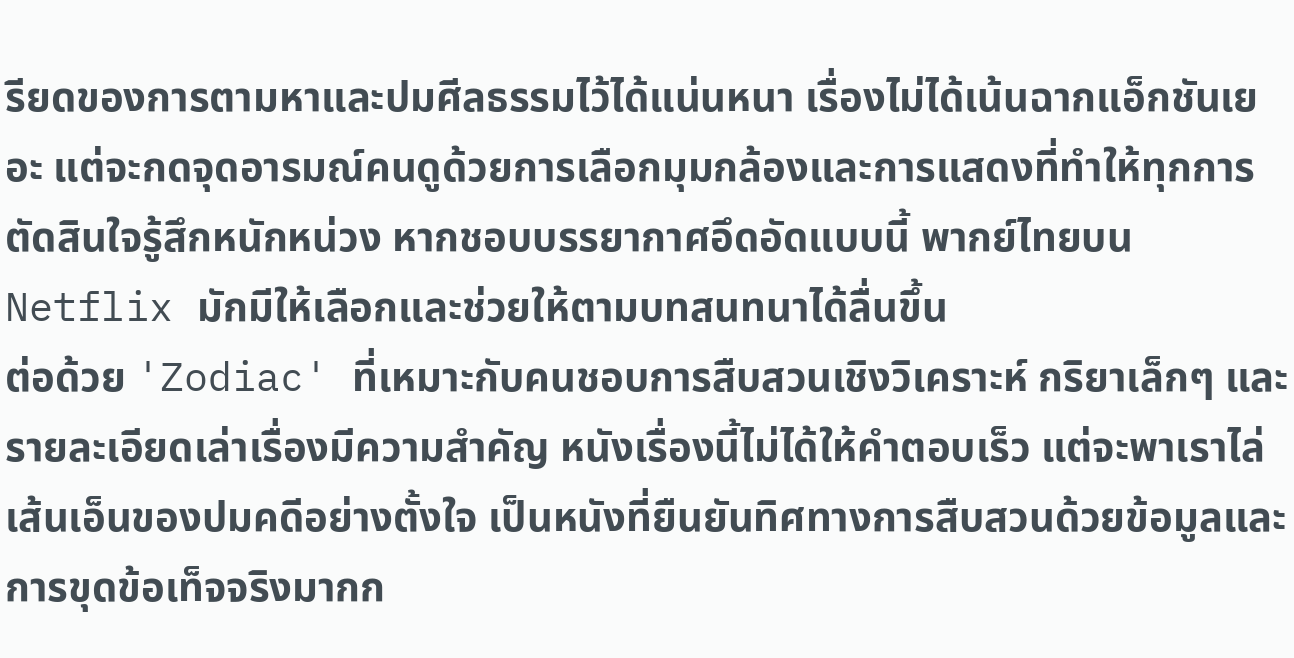รียดของการตามหาและปมศีลธรรมไว้ได้แน่นหนา เรื่องไม่ได้เน้นฉากแอ็กชันเยอะ แต่จะกดจุดอารมณ์คนดูด้วยการเลือกมุมกล้องและการแสดงที่ทำให้ทุกการตัดสินใจรู้สึกหนักหน่วง หากชอบบรรยากาศอึดอัดแบบนี้ พากย์ไทยบน Netflix มักมีให้เลือกและช่วยให้ตามบทสนทนาได้ลื่นขึ้น
ต่อด้วย 'Zodiac' ที่เหมาะกับคนชอบการสืบสวนเชิงวิเคราะห์ กริยาเล็กๆ และรายละเอียดเล่าเรื่องมีความสำคัญ หนังเรื่องนี้ไม่ได้ให้คำตอบเร็ว แต่จะพาเราไล่เส้นเอ็นของปมคดีอย่างตั้งใจ เป็นหนังที่ยืนยันทิศทางการสืบสวนด้วยข้อมูลและการขุดข้อเท็จจริงมากก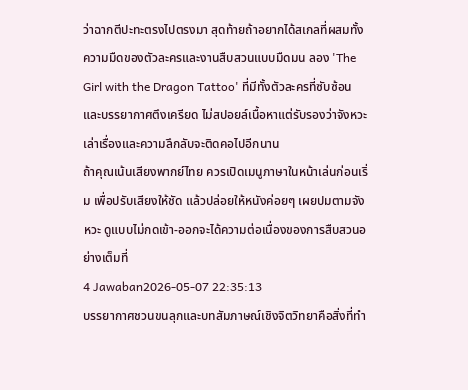ว่าฉากตีปะทะตรงไปตรงมา สุดท้ายถ้าอยากได้สเกลที่ผสมทั้งความมืดของตัวละครและงานสืบสวนแบบมืดมน ลอง 'The Girl with the Dragon Tattoo' ที่มีทั้งตัวละครที่ซับซ้อนและบรรยากาศตึงเครียด ไม่สปอยล์เนื้อหาแต่รับรองว่าจังหวะเล่าเรื่องและความลึกลับจะติดคอไปอีกนาน
ถ้าคุณเน้นเสียงพากย์ไทย ควรเปิดเมนูภาษาในหน้าเล่นก่อนเริ่ม เพื่อปรับเสียงให้ชัด แล้วปล่อยให้หนังค่อยๆ เผยปมตามจังหวะ ดูแบบไม่กดเข้า-ออกจะได้ความต่อเนื่องของการสืบสวนอย่างเต็มที่
4 Jawaban2026-05-07 22:35:13
บรรยากาศชวนขนลุกและบทสัมภาษณ์เชิงจิตวิทยาคือสิ่งที่ทำ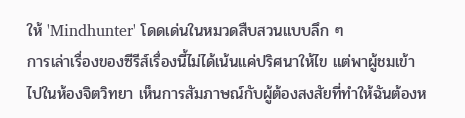ให้ 'Mindhunter' โดดเด่นในหมวดสืบสวนแบบลึก ๆ
การเล่าเรื่องของซีรีส์เรื่องนี้ไม่ได้เน้นแค่ปริศนาให้ไข แต่พาผู้ชมเข้าไปในห้องจิตวิทยา เห็นการสัมภาษณ์กับผู้ต้องสงสัยที่ทำให้ฉันต้องห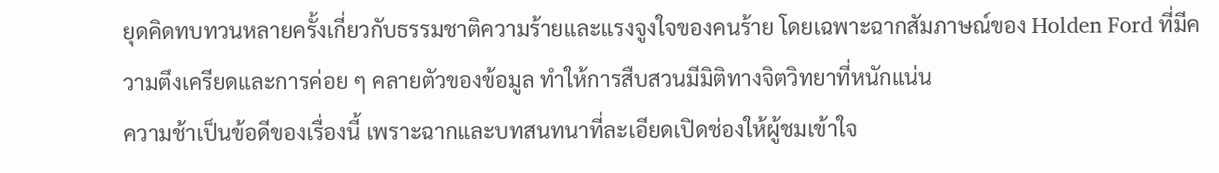ยุดคิดทบทวนหลายครั้งเกี่ยวกับธรรมชาติความร้ายและแรงจูงใจของคนร้าย โดยเฉพาะฉากสัมภาษณ์ของ Holden Ford ที่มีความตึงเครียดและการค่อย ๆ คลายตัวของข้อมูล ทำให้การสืบสวนมีมิติทางจิตวิทยาที่หนักแน่น
ความช้าเป็นข้อดีของเรื่องนี้ เพราะฉากและบทสนทนาที่ละเอียดเปิดช่องให้ผู้ชมเข้าใจ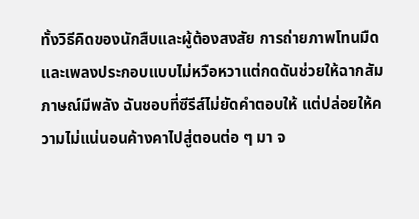ทั้งวิธีคิดของนักสืบและผู้ต้องสงสัย การถ่ายภาพโทนมืดและเพลงประกอบแบบไม่หวือหวาแต่กดดันช่วยให้ฉากสัมภาษณ์มีพลัง ฉันชอบที่ซีรีส์ไม่ยัดคำตอบให้ แต่ปล่อยให้ความไม่แน่นอนค้างคาไปสู่ตอนต่อ ๆ มา จ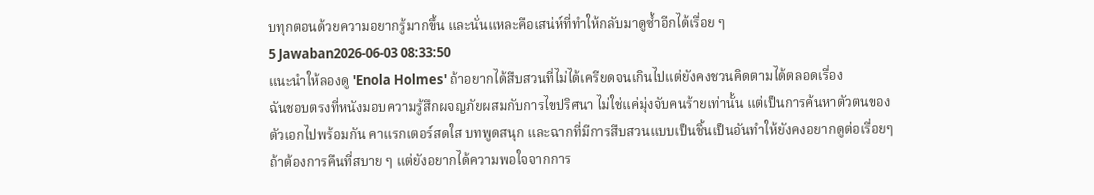บทุกตอนด้วยความอยากรู้มากขึ้น และนั่นแหละคือเสน่ห์ที่ทำให้กลับมาดูซ้ำอีกได้เรื่อย ๆ
5 Jawaban2026-06-03 08:33:50
แนะนำให้ลองดู 'Enola Holmes' ถ้าอยากได้สืบสวนที่ไม่ได้เครียดจนเกินไปแต่ยังคงชวนคิดตามได้ตลอดเรื่อง
ฉันชอบตรงที่หนังมอบความรู้สึกผจญภัยผสมกับการไขปริศนา ไม่ใช่แค่มุ่งจับคนร้ายเท่านั้น แต่เป็นการค้นหาตัวตนของตัวเอกไปพร้อมกัน คาแรกเตอร์สดใส บทพูดสนุก และฉากที่มีการสืบสวนแบบเป็นชิ้นเป็นอันทำให้ยังคงอยากดูต่อเรื่อยๆ
ถ้าต้องการคืนที่สบาย ๆ แต่ยังอยากได้ความพอใจจากการ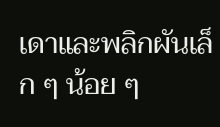เดาและพลิกผันเล็ก ๆ น้อย ๆ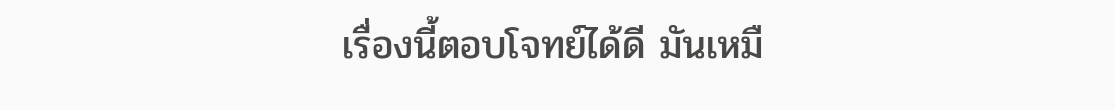เรื่องนี้ตอบโจทย์ได้ดี มันเหมื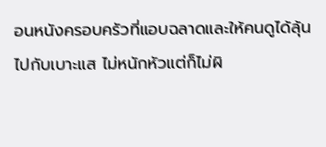อนหนังครอบครัวที่แอบฉลาดและให้คนดูได้ลุ้นไปกับเบาะแส ไม่หนักหัวแต่ก็ไม่ผิ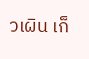วเผิน เก็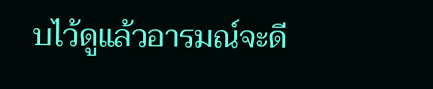บไว้ดูแล้วอารมณ์จะดี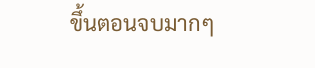ขึ้นตอนจบมากๆ